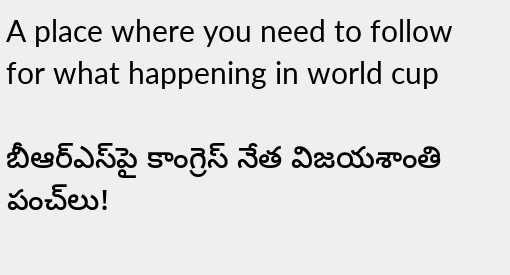A place where you need to follow for what happening in world cup

బీఆర్‌ఎస్‌పై కాంగ్రెస్ నేత విజయశాంతి పంచ్‌లు!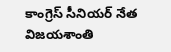కాంగ్రెస్ సీనియర్ నేత విజయశాంతి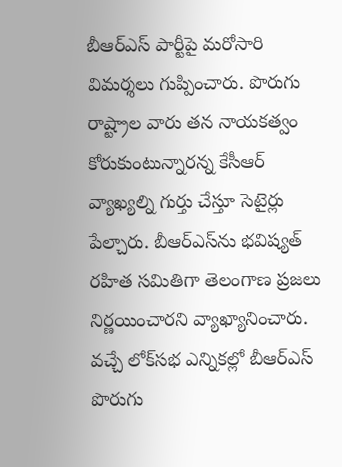బీఆర్ఎస్ పార్టీపై మరోసారి విమర్శలు గుప్పించారు. పొరుగు రాష్ట్రాల వారు తన నాయకత్వం కోరుకుంటున్నారన్న కేసీఆర్ వ్యాఖ్యల్ని గుర్తు చేస్తూ సెటైర్లు పేల్చారు. బీఆర్‌ఎస్‌ను భవిష్యత్ రహిత సమితిగా తెలంగాణ ప్రజలు నిర్ణయించారని వ్యాఖ్యానించారు. వచ్చే లోక్‌సభ ఎన్నికల్లో బీఆర్ఎస్‌ పొరుగు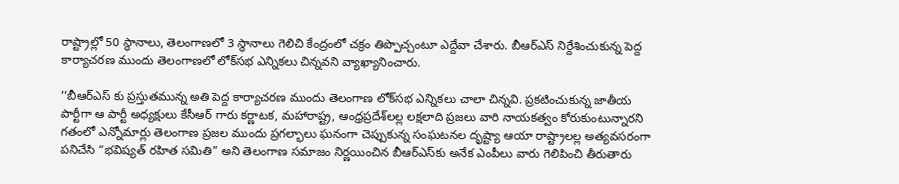రాష్ట్రాల్లో 50 స్థానాలు, తెలంగాణలో 3 స్థానాలు గెలిచి కేంద్రంలో చక్రం తిప్పొచ్చంటూ ఎద్దేవా చేశారు. బీఆర్ఎస్‌ నిర్దేశించుకున్న పెద్ద కార్యాచరణ ముందు తెలంగాణలో లోక్‌సభ ఎన్నికలు చిన్నవని వ్యాఖ్యానించారు.

‘‘బీఆర్ఎస్‌ కు ప్రస్తుతమున్న అతి పెద్ద కార్యాచరణ ముందు తెలంగాణ లోక్‌సభ ఎన్నికలు చాలా చిన్నవి. ప్రకటించుకున్న జాతీయ పార్టీగా ఆ పార్టీ అధ్యక్షులు కేసీఆర్ గారు కర్ణాటక, మహారాష్ట్ర, ఆంధ్రప్రదేశ్‌లల్ల లక్షలాది ప్రజలు వారి నాయకత్వం కోరుకుంటున్నారని గతంలో ఎన్నోమార్లు తెలంగాణ ప్రజల ముందు ప్రగల్భాలు ఘనంగా చెప్పుకున్న సంఘటనల దృష్ట్యా ఆయా రాష్ట్రాలల్ల అత్యవసరంగా పనిచేసి “భవిష్యత్ రహిత సమితి” అని తెలంగాణ సమాజం నిర్ణయించిన బీఆర్ఎస్‌కు అనేక ఎంపీలు వారు గెలిపించి తీరుతారు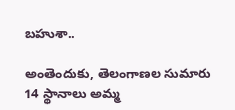బహుశా..

అంతెందుకు, తెలంగాణల సుమారు 14 స్థానాలు అమ్మ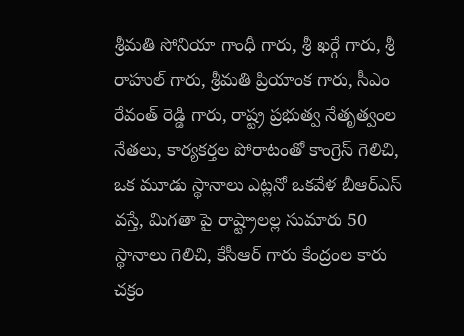శ్రీమతి సోనియా గాంధీ గారు, శ్రీ ఖర్గే గారు, శ్రీ రాహుల్ గారు, శ్రీమతి ప్రియాంక గారు, సీఎం రేవంత్ రెడ్డి గారు, రాష్ట్ర ప్రభుత్వ నేతృత్వంల నేతలు, కార్యకర్తల పోరాటంతో కాంగ్రెస్ గెలిచి, ఒక మూడు స్థానాలు ఎట్లనో ఒకవేళ బీఆర్ఎస్‌ వస్తే, మిగతా పై రాష్ట్రాలల్ల సుమారు 50 స్థానాలు గెలిచి, కేసీఆర్ గారు కేంద్రంల కారు చక్రం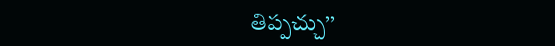తిప్పచ్చు’’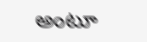అంటూ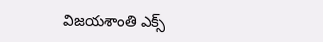విజయశాంతి ఎక్స్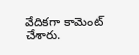వేదికగా కామెంట్ చేశారు.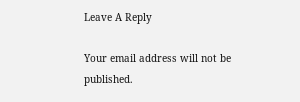Leave A Reply

Your email address will not be published.